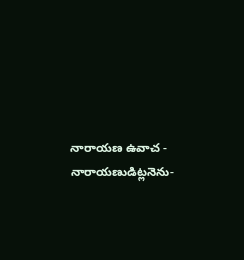నారాయణ ఉవాచ - నారాయణుడిట్లనెను-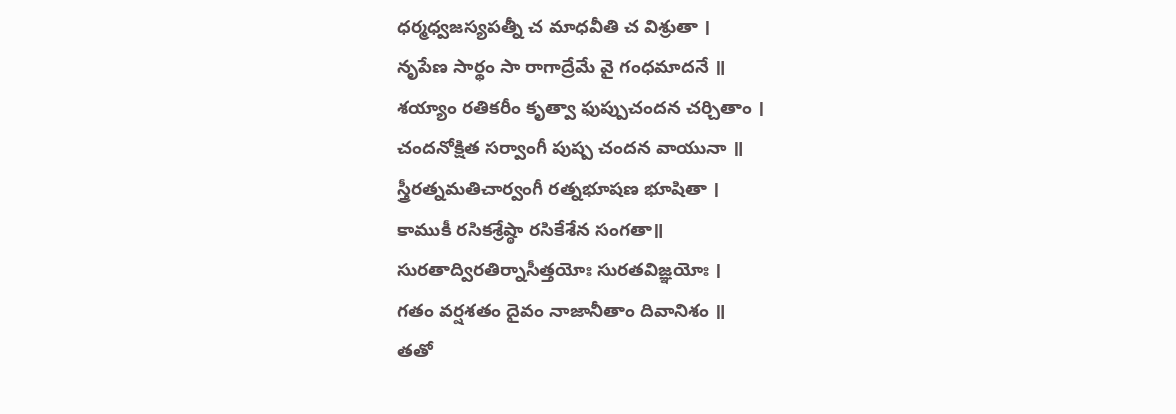ధర్మధ్వజస్యపత్నీ చ మాధవీతి చ విశ్రుతా ।
నృపేణ సార్థం సా రాగాద్రేమే వై గంధమాదనే ॥
శయ్యాం రతికరీం కృత్వా ఫుప్పుచందన చర్చితాం ।
చందనోక్షిత సర్వాంగీ పుష్ప చందన వాయునా ॥
స్త్రీరత్నమతిచార్వంగీ రత్నభూషణ భూషితా ।
కాముకీ రసికశ్రేష్ఠా రసికేశేన సంగతా॥
సురతాద్విరతిర్నాసీత్తయోః సురతవిజ్ఞయోః ।
గతం వర్షశతం దైవం నాజానీతాం దివానిశం ॥
తతో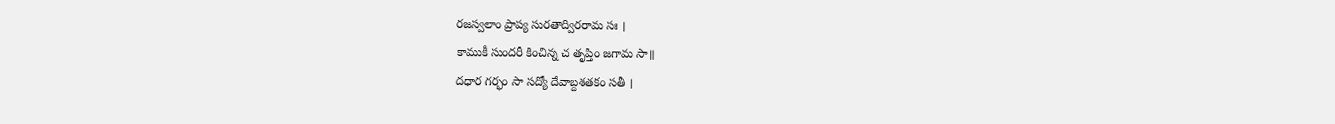రజస్వలాం ప్రాప్య సురతాద్విరరామ సః ।
కాముకీ సుందరీ కించిన్న చ తృప్తిం జగామ సా॥
దధార గర్భం సా సద్యో దేవాబ్దశతకం సతీ ।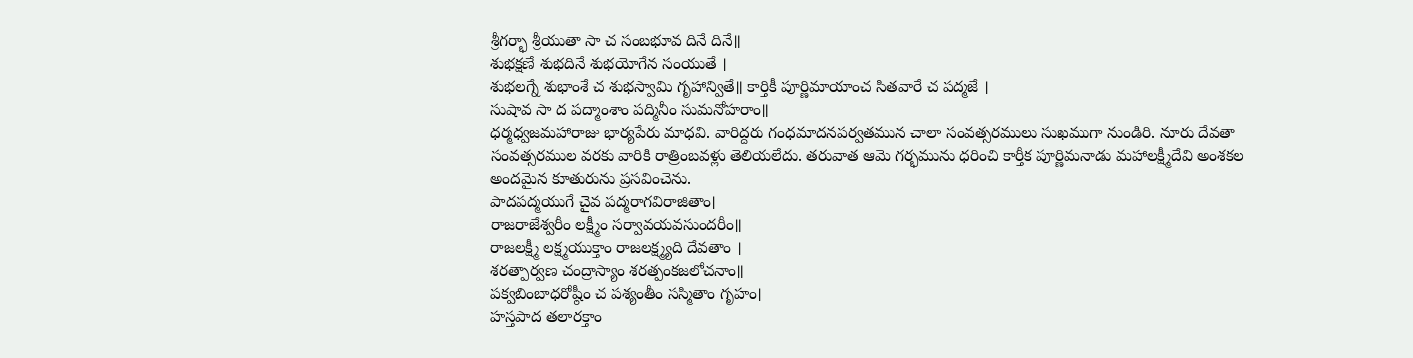శ్రీగర్భా శ్రీయుతా సా చ సంబభూవ దినే దినే॥
శుభక్షణే శుభదినే శుభయోగేన సంయుతే ।
శుభలగ్నే శుభాంశే చ శుభస్వామి గృహాన్వితే॥ కార్తికీ పూర్ణిమాయాంచ సితవారే చ పద్మజే ।
సుషావ సా ద పద్మాంశాం పద్మినీం సుమనోహరాం॥
ధర్మధ్వజమహారాజు భార్యపేరు మాధవి. వారిద్దరు గంధమాదనపర్వతమున చాలా సంవత్సరములు సుఖముగా నుండిరి. నూరు దేవతా సంవత్సరముల వరకు వారికి రాత్రింబవళ్లు తెలియలేదు. తరువాత ఆమె గర్భమును ధరించి కార్తీక పూర్ణిమనాడు మహాలక్ష్మీదేవి అంశకల అందమైన కూతురును ప్రసవించెను.
పాదపద్మయుగే చైవ పద్మరాగవిరాజితాం।
రాజరాజేశ్వరీం లక్ష్మీం సర్వావయవసుందరీం॥
రాజలక్ష్మీ లక్ష్మయుక్తాం రాజలక్ష్మ్యది దేవతాం ।
శరత్పార్వణ చంద్రాస్యాం శరత్పంకజలోచనాం॥
పక్వబింబాధరోష్ఠీం చ పశ్యంతీం సస్మితాం గృహం।
హస్తపాద తలారక్తాం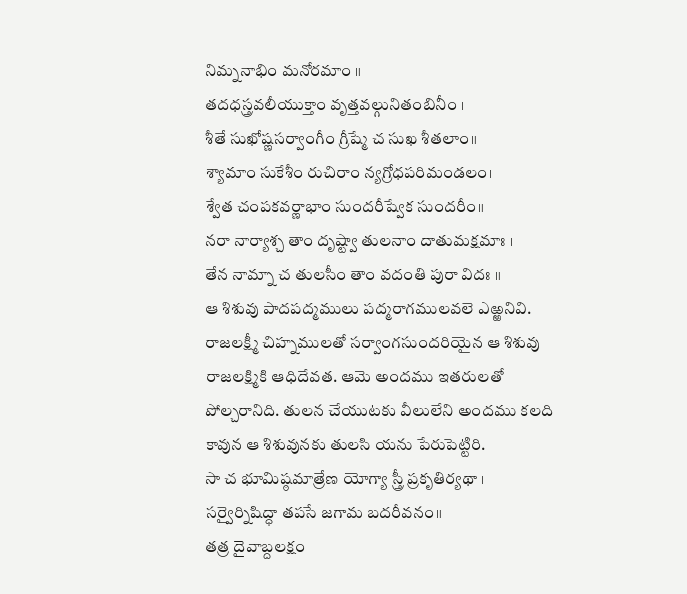నిమ్ననాభిం మనోరమాం ॥
తదధస్త్రవలీయుక్తాం వృత్తవల్గునితంబినీం ।
శీతే సుఖోష్ణసర్వాంగీం గ్రీష్మే చ సుఖ శీతలాం॥
శ్యామాం సుకేశీం రుచిరాం న్యగ్రోధపరిమండలం।
శ్వేత చంపకవర్ణాభాం సుందరీష్వేక సుందరీం॥
నరా నార్యాశ్చ తాం దృష్ట్వా తులనాం దాతుమక్షమాః ।
తేన నామ్నా చ తులసీం తాం వదంతి పురా విదః ॥
ఆ శిశువు పాదపద్మములు పద్మరాగములవలె ఎఱ్ఱనివి. రాజలక్ష్మీ చిహ్నములతో సర్వాంగసుందరియైన ఆ శిశువు రాజలక్ష్మికి ఆధిదేవత. ఆమె అందము ఇతరులతో పోల్చరానిది. తులన చేయుటకు వీలులేని అందము కలది కావున ఆ శిశువునకు తులసి యను పేరుపెట్టిరి.
సా చ భూమిష్ఠమాత్రేణ యోగ్యా స్త్రీ ప్రకృతిర్యథా ।
సర్వైర్నిషిద్ధా తపసే జగామ బదరీవనం॥
తత్ర దైవాబ్దలక్షం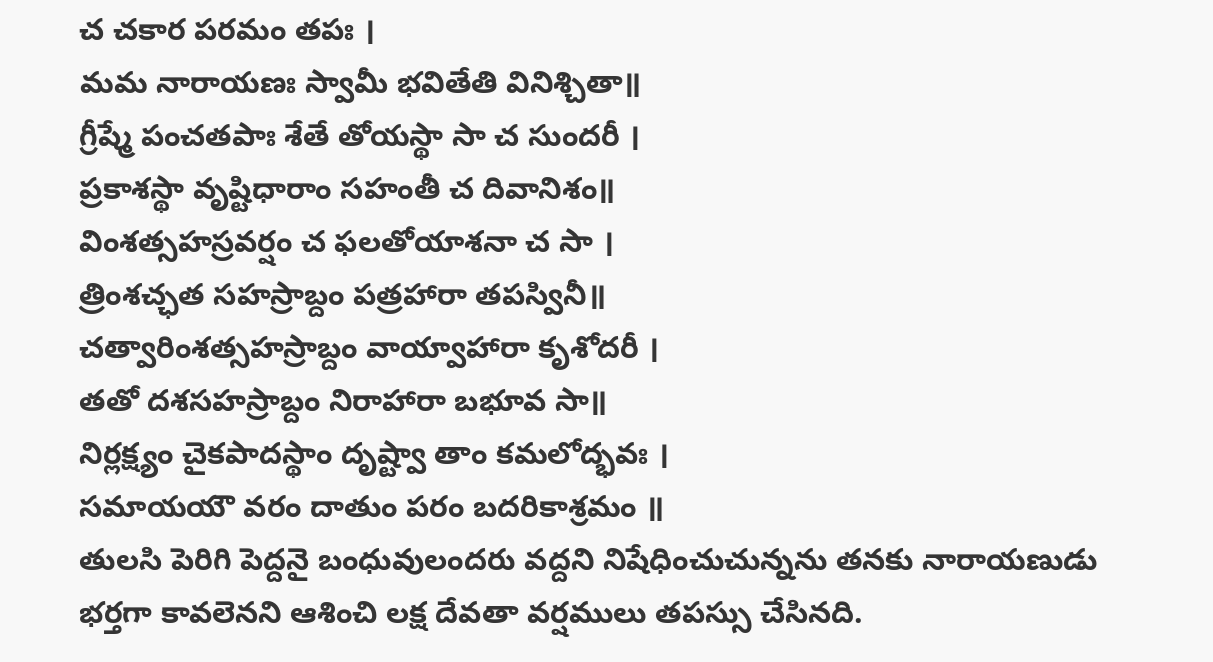చ చకార పరమం తపః ।
మమ నారాయణః స్వామీ భవితేతి వినిశ్చితా॥
గ్రీష్మే పంచతపాః శేతే తోయస్థా సా చ సుందరీ ।
ప్రకాశస్థా వృష్టిధారాం సహంతీ చ దివానిశం॥
వింశత్సహస్రవర్షం చ ఫలతోయాశనా చ సా ।
త్రింశచ్ఛత సహస్రాబ్దం పత్రహారా తపస్వినీ॥
చత్వారింశత్సహస్రాబ్దం వాయ్వాహారా కృశోదరీ ।
తతో దశసహస్రాబ్దం నిరాహారా బభూవ సా॥
నిర్లక్ష్యం చైకపాదస్థాం దృష్ట్వా తాం కమలోద్భవః ।
సమాయయౌ వరం దాతుం పరం బదరికాశ్రమం ॥
తులసి పెరిగి పెద్దనై బంధువులందరు వద్దని నిషేధించుచున్నను తనకు నారాయణుడు భర్తగా కావలెనని ఆశించి లక్ష దేవతా వర్షములు తపస్సు చేసినది.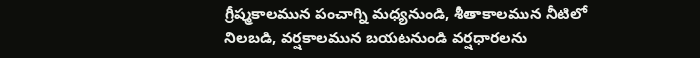గ్రీష్మకాలమున పంచాగ్ని మధ్యనుండి, శీతాకాలమున నీటిలో నిలబడి, వర్షకాలమున బయటనుండి వర్షధారలను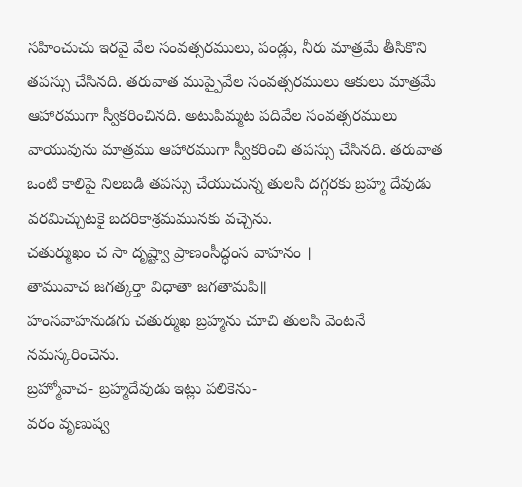సహించుచు ఇరవై వేల సంవత్సరములు, పండ్లు, నీరు మాత్రమే తీసికొని తపస్సు చేసినది. తరువాత ముప్పైవేల సంవత్సరములు ఆకులు మాత్రమే ఆహారముగా స్వీకరించినది. అటుపిమ్మట పదివేల సంవత్సరములు వాయువును మాత్రము ఆహారముగా స్వీకరించి తపస్సు చేసినది. తరువాత ఒంటి కాలిపై నిలబడి తపస్సు చేయుచున్న తులసి దగ్గరకు బ్రహ్మ దేవుడు వరమిచ్చుటకై బదరికాశ్రమమునకు వచ్చెను.
చతుర్ముఖం చ సా దృష్ట్వా ప్రాణంసీద్ధంస వాహనం ।
తామువాచ జగత్కర్తా విధాతా జగతామపి॥
హంసవాహనుడగు చతుర్ముఖ బ్రహ్మను చూచి తులసి వెంటనే నమస్కరించెను.
బ్రహ్మోవాచ- బ్రహ్మదేవుడు ఇట్లు పలికెను-
వరం వృణుష్వ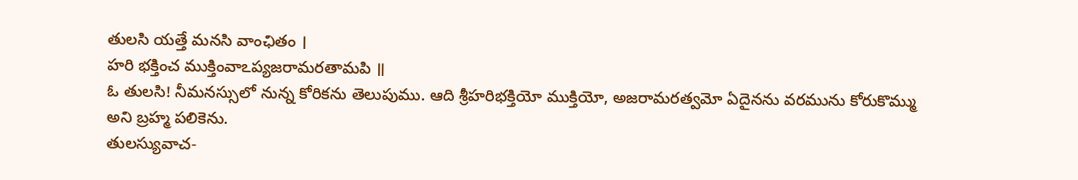తులసి యత్తే మనసి వాంఛితం ।
హరి భక్తించ ముక్తింవాఽప్యజరామరతామపి ॥
ఓ తులసి! నీమనస్సులో నున్న కోరికను తెలుపుము. ఆది శ్రీహరిభక్తియో ముక్తియో, అజరామరత్వమో ఏదైనను వరమును కోరుకొమ్ము అని బ్రహ్మ పలికెను.
తులస్యువాచ-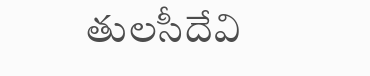తులసీదేవి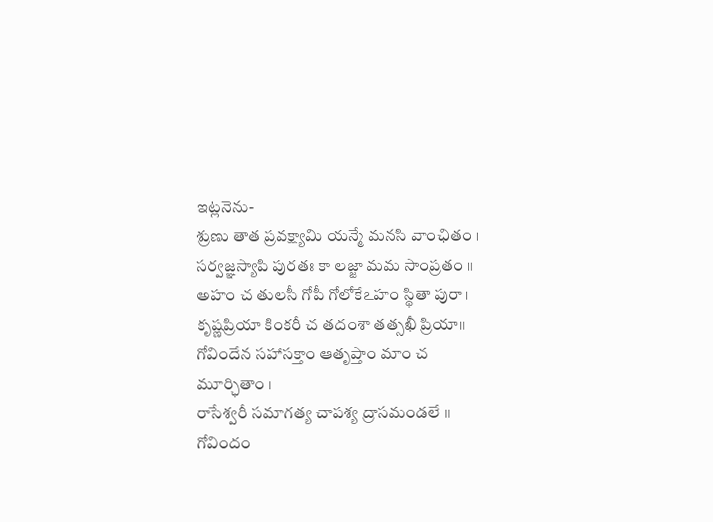ఇట్లనెను-
శ్రుణు తాత ప్రవక్ష్యామి యన్మే మనసి వాంఛితం ।
సర్వజ్ఞస్యాపి పురతః కా లజ్జా మమ సాంప్రతం ॥
అహం చ తులసీ గోపీ గోలోకేఽహం స్థితా పురా ।
కృష్ణప్రియా కింకరీ చ తదంశా తత్సఖీ ప్రియా॥
గోవిందేన సహాసక్తాం ఆతృప్తాం మాం చ మూర్ఛితాం ।
రాసేశ్వరీ సమాగత్య చాపశ్య ద్రాసమండలే ॥
గోవిందం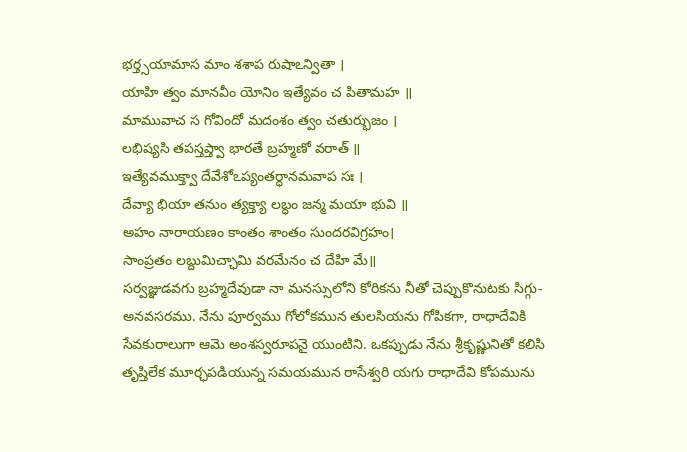భర్త్సయామాస మాం శశాప రుషాఽన్వితా ।
యాహి త్వం మానవీం యోనిం ఇత్యేవం చ పితామహ ॥
మామువాచ స గోవిందో మదంశం త్వం చతుర్భుజం ।
లభిష్యసి తపస్తప్త్వా భారతే బ్రహ్మణో వరాత్ ॥
ఇత్యేవముక్త్వా దేవేశోఽప్యంతర్ధానమవాప సః ।
దేవ్యా భియా తనుం త్యక్త్యా లబ్ధం జన్మ మయా భువి ॥
అహం నారాయణం కాంతం శాంతం సుందరవిగ్రహం।
సాంప్రతం లబ్దుమిచ్ఛామి వరమేనం చ దేహి మే॥
సర్వజ్ఞుడవగు బ్రహ్మదేవుడా నా మనస్సులోని కోరికను నీతో చెప్పుకొనుటకు సిగ్గు- అనవసరము. నేను పూర్వము గోలోకమున తులసియను గోపికగా, రాధాదేవికి సేవకురాలుగా ఆమె అంశస్వరూపనై యుంటిని. ఒకప్పుడు నేను శ్రీకృష్ణునితో కలిసి తృప్తిలేక మూర్ఛపడియున్న సమయమున రాసేశ్వరి యగు రాధాదేవి కోపమును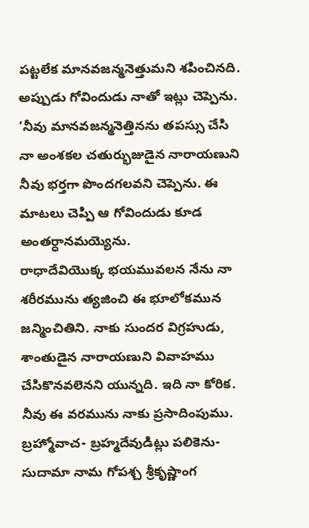పట్టలేక మానవజన్మనెత్తుమని శపించినది. అప్పుడు గోవిందుడు నాతో ఇట్లు చెప్పెను. ‘నీవు మానవజన్మనెత్తినను తపస్సు చేసి నా అంశకల చతుర్భుజుడైన నారాయణుని నీవు భర్తగా పొందగలవని చెప్పెను. ఈ మాటలు చెప్పి ఆ గోవిందుడు కూడ అంతర్ధానమయ్యెను.
రాధాదేవియొక్క భయమువలన నేను నా శరీరమును త్యజించి ఈ భూలోకమున జన్మించితిని. నాకు సుందర విగ్రహుడు, శాంతుడైన నారాయణుని వివాహము చేసికొనవలెనని యున్నది. ఇది నా కోరిక. నీవు ఈ వరమును నాకు ప్రసాదింపుము.
బ్రహ్మోవాచ- బ్రహ్మదేవుడిట్లు పలికెను-
సుదామా నామ గోపశ్చ శ్రీకృష్ణాంగ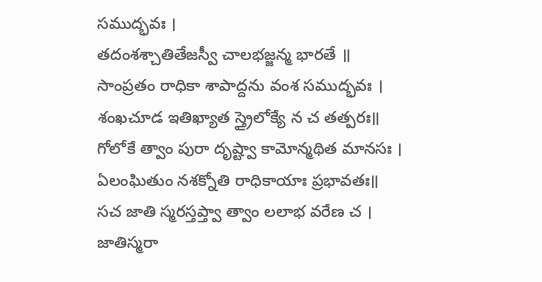సముద్భవః ।
తదంశశ్చాతితేజస్వీ చాలభజ్జన్మ భారతే ॥
సాంప్రతం రాధికా శాపాద్దను వంశ సముద్భవః ।
శంఖచూడ ఇతిఖ్యాత స్త్రైలోక్యే న చ తత్పరః॥
గోలోకే త్వాం పురా దృష్ట్వా కామోన్మథిత మానసః ।
ఏలంఘితుం నశక్నోతి రాధికాయాః ప్రభావతః॥
సచ జాతి స్మరస్తప్త్వా త్వాం లలాభ వరేణ చ ।
జాతిస్మరా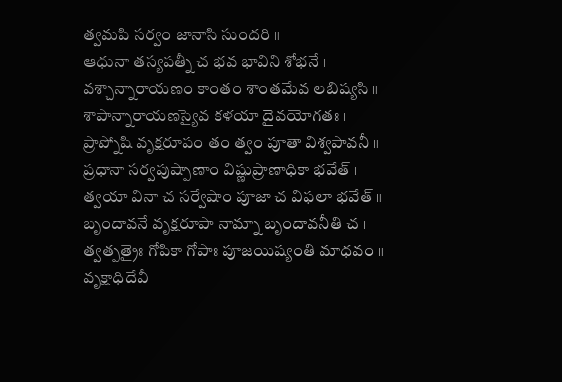త్వమపి సర్వం జానాసి సుందరి ॥
ఆధునా తస్యపత్నీ చ భవ భావిని శోభనే ।
వశ్చాన్నారాయణం కాంతం శాంతమేవ లబిష్యసి ॥
శాపాన్నారాయణస్యైవ కళయా దైవయోగతః ।
ప్రాప్నోషి వృక్షరూపం తం త్వం పూతా విశ్వపావనీ ॥
ప్రధానా సర్వపుష్పాణాం విష్ణుప్రాణాధికా భవేత్ ।
త్వయా వినా చ సర్వేషాం పూజా చ విఫలా భవేత్ ॥
బృందావనే వృక్షరూపా నామ్నా బృందావనీతి చ ।
త్వత్పత్రైః గోపికా గోపాః పూజయిష్యంతి మాధవం ॥
వృక్షాధిదేవీ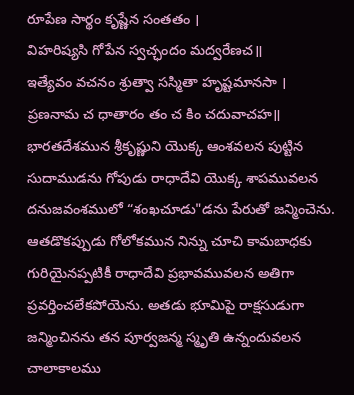రూపేణ సార్థం కృష్ణేన సంతతం ।
విహరిష్యసి గోపేన స్వచ్ఛందం మద్వరేణచ॥
ఇత్యేవం వచనం శ్రుత్వా సస్మితా హృష్టమానసా ।
ప్రణనామ చ ధాతారం తం చ కిం చదువాచహ॥
భారతదేశమున శ్రీకృష్ణుని యొక్క ఆంశవలన పుట్టిన సుదాముడను గోపుడు రాధాదేవి యొక్క శాపమువలన దనుజవంశములో “శంఖచూడు"డను పేరుతో జన్మించెను.
ఆతడొకప్పుడు గోలోకమున నిన్ను చూచి కామబాధకు గురియైనప్పటికీ రాధాదేవి ప్రభావమువలన అతిగా ప్రవర్తించలేకపోయెను. అతడు భూమిపై రాక్షసుడుగా జన్మించినను తన పూర్వజన్మ స్మృతి ఉన్నందువలన చాలాకాలము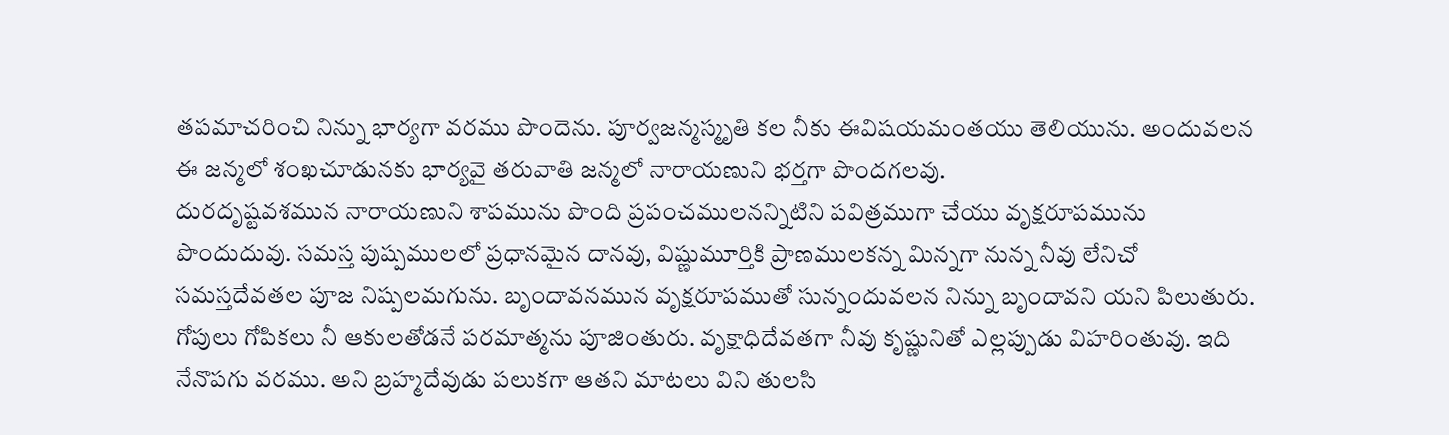తపమాచరించి నిన్ను భార్యగా వరము పొందెను. పూర్వజన్మస్మృతి కల నీకు ఈవిషయమంతయు తెలియును. అందువలన ఈ జన్మలో శంఖచూడునకు భార్యవై తరువాతి జన్మలో నారాయణుని భర్తగా పొందగలవు.
దురదృష్టవశమున నారాయణుని శాపమును పొంది ప్రపంచములనన్నిటిని పవిత్రముగా చేయు వృక్షరూపమును పొందుదువు. సమస్త పుష్పములలో ప్రధానమైన దానవు, విష్ణుమూర్తికి ప్రాణములకన్న మిన్నగా నున్న నీవు లేనిచో సమస్తదేవతల పూజ నిష్పలమగును. బృందావనమున వృక్షరూపముతో సున్నందువలన నిన్ను బృందావని యని పిలుతురు. గోపులు గోపికలు నీ ఆకులతోడనే పరమాత్మను పూజింతురు. వృక్షాధిదేవతగా నీవు కృష్ణునితో ఎల్లప్పుడు విహరింతువు. ఇది నేనొపగు వరము. అని బ్రహ్మదేవుడు పలుకగా ఆతని మాటలు విని తులసి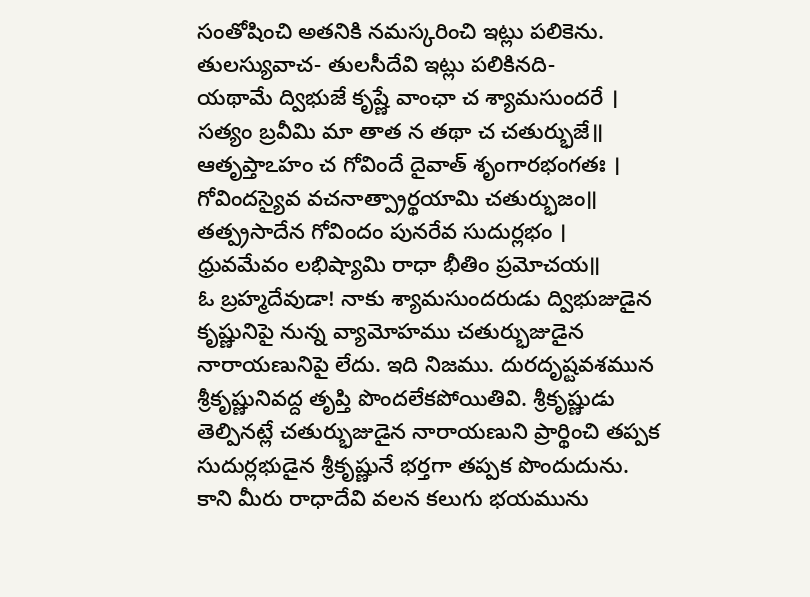సంతోషించి అతనికి నమస్కరించి ఇట్లు పలికెను.
తులస్యువాచ- తులసీదేవి ఇట్లు పలికినది-
యథామే ద్విభుజే కృష్ణే వాంఛా చ శ్యామసుందరే ।
సత్యం బ్రవీమి మా తాత న తథా చ చతుర్భుజే॥
ఆతృప్తాఽహం చ గోవిందే దైవాత్ శృంగారభంగతః ।
గోవిందస్యైవ వచనాత్ప్రార్థయామి చతుర్భుజం॥
తత్ప్రసాదేన గోవిందం పునరేవ సుదుర్లభం ।
ధ్రువమేవం లభిష్యామి రాధా భీతిం ప్రమోచయ॥
ఓ బ్రహ్మదేవుడా! నాకు శ్యామసుందరుడు ద్విభుజుడైన కృష్ణునిపై నున్న వ్యామోహము చతుర్భుజుడైన నారాయణునిపై లేదు. ఇది నిజము. దురదృష్టవశమున శ్రీకృష్ణునివద్ద తృప్తి పొందలేకపోయితివి. శ్రీకృష్ణుడు తెల్పినట్లే చతుర్భుజుడైన నారాయణుని ప్రార్థించి తప్పక సుదుర్లభుడైన శ్రీకృష్ణునే భర్తగా తప్పక పొందుదును. కాని మీరు రాధాదేవి వలన కలుగు భయమును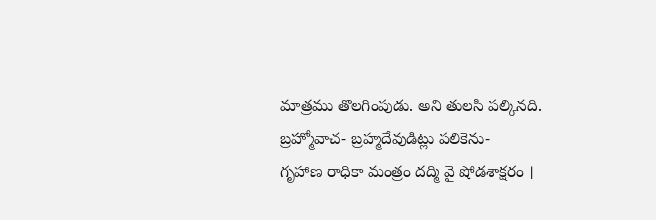మాత్రము తొలగింపుడు. అని తులసి పల్కినది.
బ్రహ్మోవాచ- బ్రహ్మదేవుడిట్లు పలికెను-
గృహాణ రాధికా మంత్రం దద్మి వై షోడశాక్షరం ।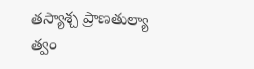తస్యాశ్చ ప్రాణతుల్యా త్వం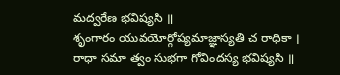మద్వరేణ భవిష్యసి ॥
శృంగారం యువయోర్గోప్యమాజ్ఞాస్యతి చ రాధికా ।
రాధా సమా త్వం సుభగా గోవిందస్య భవిష్యసి ॥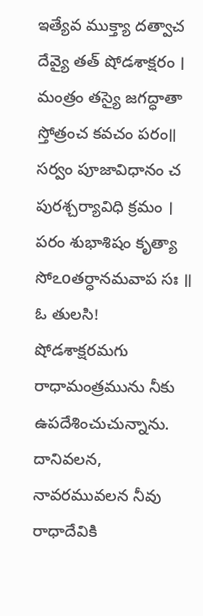ఇత్యేవ ముక్త్యా దత్వాచ దేవ్యై తత్ షోడశాక్షరం ।
మంత్రం తస్యై జగద్ధాతా స్తోత్రంచ కవచం పరం॥
సర్వం పూజావిధానం చ పురశ్చర్యావిధి క్రమం ।
పరం శుభాశిషం కృత్యా సోఽoతర్ధానమవాప సః ॥
ఓ తులసి! షోడశాక్షరమగు రాధామంత్రమును నీకు ఉపదేశించుచున్నాను. దానివలన, నావరమువలన నీవు రాధాదేవికి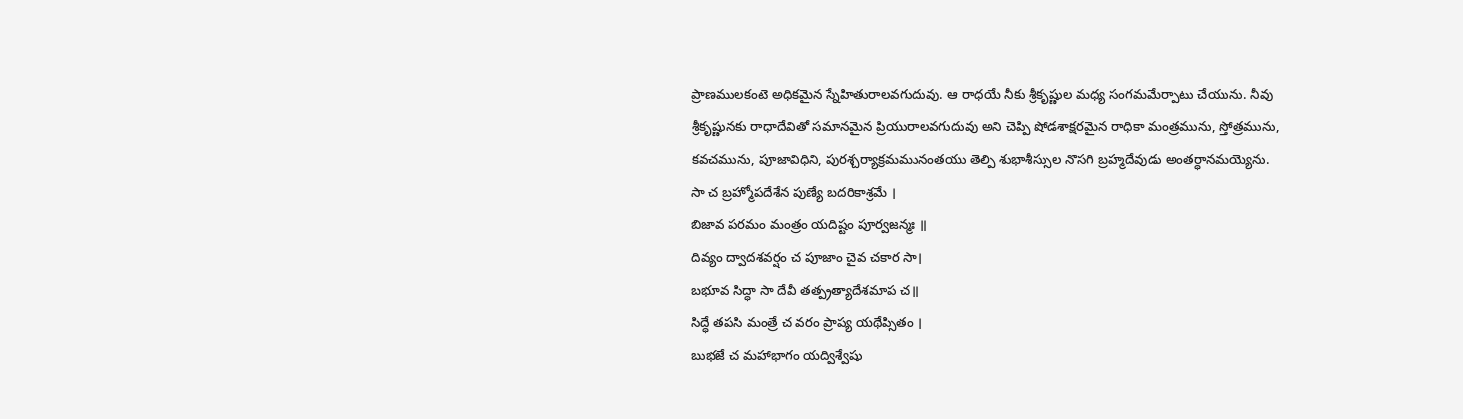ప్రాణములకంటె అధికమైన స్నేహితురాలవగుదువు. ఆ రాధయే నీకు శ్రీకృష్ణుల మధ్య సంగమమేర్పాటు చేయును. నీవు శ్రీకృష్ణునకు రాధాదేవితో సమానమైన ప్రియురాలవగుదువు అని చెప్పి షోడశాక్షరమైన రాధికా మంత్రమును, స్తోత్రమును, కవచమును, పూజావిధిని, పురశ్చర్యాక్రమమునంతయు తెల్పి శుభాశీస్సుల నొసగి బ్రహ్మదేవుడు అంతర్ధానమయ్యెను.
సా చ బ్రహ్మోపదేశేన పుణ్యే బదరికాశ్రమే ।
బిజావ పరమం మంత్రం యదిష్టం పూర్వజన్మః ॥
దివ్యం ద్వాదశవర్షం చ పూజాం చైవ చకార సా।
బభూవ సిద్ధా సా దేవీ తత్ప్రత్యాదేశమాప చ॥
సిద్ధే తపసి మంత్రే చ వరం ప్రాప్య యథేప్సితం ।
బుభజే చ మహాభాగం యద్విశ్వేషు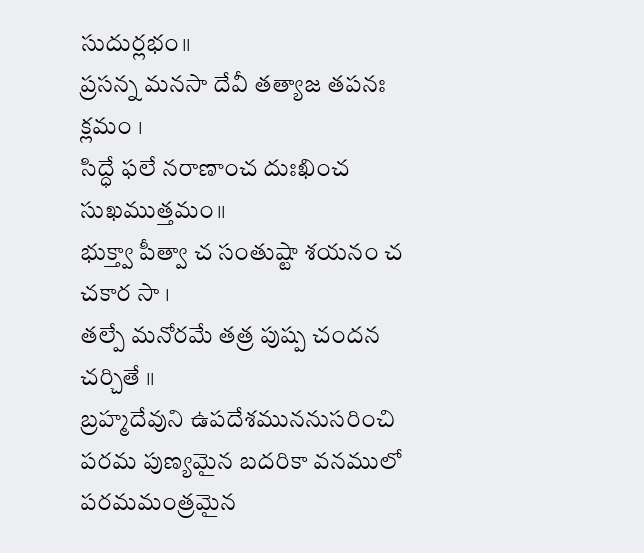సుదుర్లభం॥
ప్రసన్న మనసా దేవీ తత్యాజ తపనః క్లమం ।
సిద్ధే ఫలే నరాణాంచ దుఃఖించ సుఖముత్తమం॥
భుక్త్వా పీత్వా చ సంతుష్టా శయనం చ చకార సా ।
తల్పే మనోరమే తత్ర పుష్ప చందన చర్చితే ॥
బ్రహ్మదేవుని ఉపదేశముననుసరించి పరమ పుణ్యమైన బదరికా వనములో పరమమంత్రమైన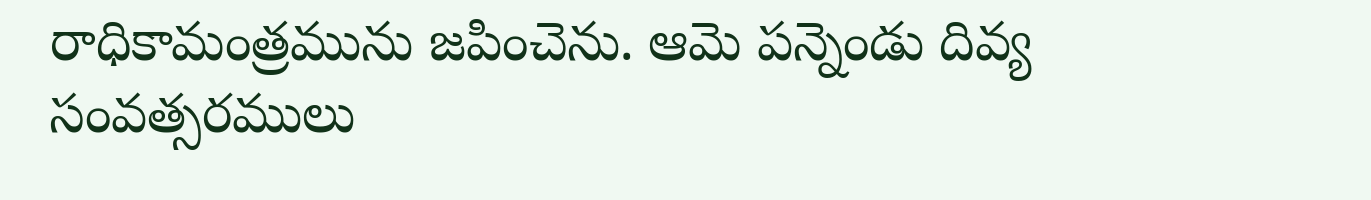రాధికామంత్రమును జపించెను. ఆమె పన్నెండు దివ్య సంవత్సరములు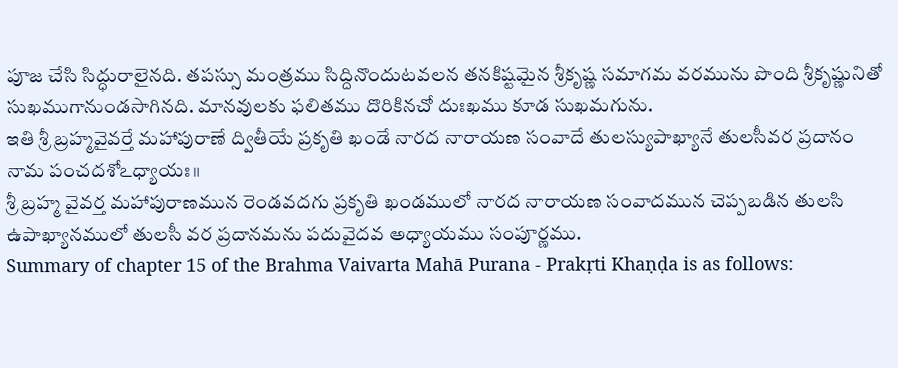పూజ చేసి సిద్ధురాలైనది. తపస్సు మంత్రము సిద్దినొందుటవలన తనకిష్టమైన శ్రీకృష్ణ సమాగమ వరమును పొంది శ్రీకృష్ణునితో సుఖముగానుండసాగినది. మానవులకు ఫలితము దొరికినచో దుఃఖము కూడ సుఖమగును.
ఇతి శ్రీ బ్రహ్మవైవర్తే మహాపురాణే ద్వితీయే ప్రకృతి ఖండే నారద నారాయణ సంవాదే తులస్యుపాఖ్యానే తులసీవర ప్రదానం నామ పంచదశోఽధ్యాయః॥
శ్రీ బ్రహ్మ వైవర్త మహాపురాణమున రెండవదగు ప్రకృతి ఖండములో నారద నారాయణ సంవాదమున చెప్పబడిన తులసి ఉపాఖ్యానములో తులసీ వర ప్రదానమను పదువైదవ అధ్యాయము సంపూర్ణము.
Summary of chapter 15 of the Brahma Vaivarta Mahā Purana - Prakṛti Khaṇḍa is as follows: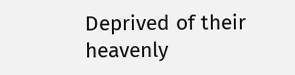Deprived of their heavenly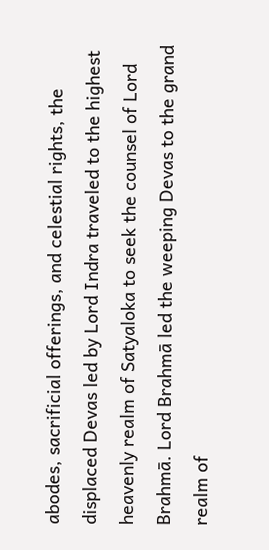abodes, sacrificial offerings, and celestial rights, the displaced Devas led by Lord Indra traveled to the highest heavenly realm of Satyaloka to seek the counsel of Lord Brahmā. Lord Brahmā led the weeping Devas to the grand realm of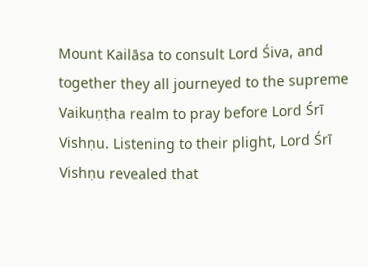Mount Kailāsa to consult Lord Śiva, and together they all journeyed to the supreme Vaikuṇṭha realm to pray before Lord Śrī Vishṇu. Listening to their plight, Lord Śrī Vishṇu revealed that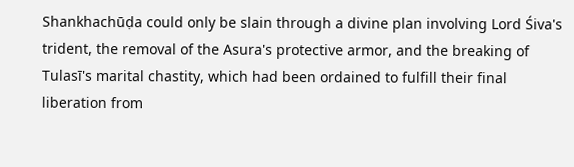Shankhachūḍa could only be slain through a divine plan involving Lord Śiva's trident, the removal of the Asura's protective armor, and the breaking of Tulasī's marital chastity, which had been ordained to fulfill their final liberation from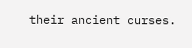their ancient curses.